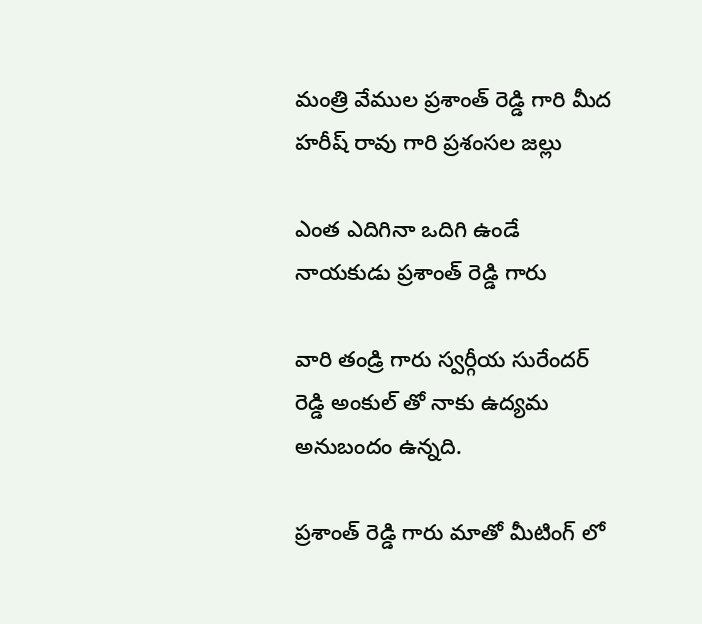మంత్రి వేముల ప్రశాంత్ రెడ్డి గారి మీద హరీష్ రావు గారి ప్రశంసల జల్లు

ఎంత ఎదిగినా ఒదిగి ఉండే నాయకుడు ప్రశాంత్ రెడ్డి గారు

వారి తండ్రి గారు స్వర్గీయ సురేందర్ రెడ్డి అంకుల్ తో నాకు ఉద్యమ అనుబందం ఉన్నది.

ప్రశాంత్ రెడ్డి గారు మాతో మీటింగ్ లో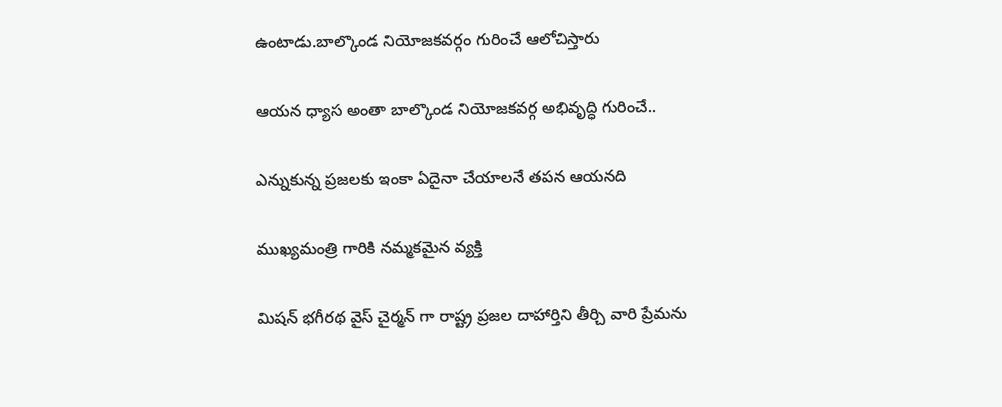ఉంటాడు.బాల్కొండ నియోజకవర్గం గురించే ఆలోచిస్తారు

ఆయన ధ్యాస అంతా బాల్కొండ నియోజకవర్గ అభివృద్ధి గురించే..

ఎన్నుకున్న ప్రజలకు ఇంకా ఏదైనా చేయాలనే తపన ఆయనది

ముఖ్యమంత్రి గారికి నమ్మకమైన వ్యక్తి

మిషన్ భగీరథ వైస్ చైర్మన్ గా రాష్ట్ర ప్రజల దాహార్తిని తీర్చి వారి ప్రేమను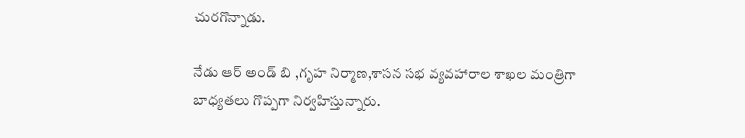చురగొన్నాడు.

నేడు ఆర్ అండ్ బి ,గృహ నిర్మాణ,శాసన సభ వ్యవహారాల శాఖల మంత్రిగా బాధ్యతలు గొప్పగా నిర్వహిస్తున్నారు.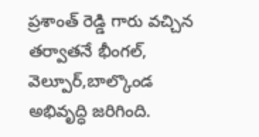ప్రశాంత్ రెడ్డి గారు వచ్చిన తర్వాతనే భీంగల్, వెల్పూర్,బాల్కొండ అభివృద్ధి జరిగింది.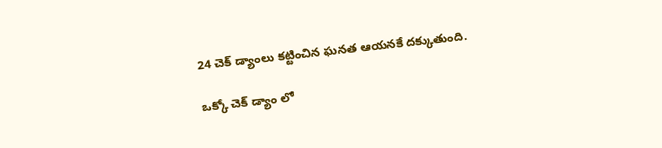24 చెక్ డ్యాంలు కట్టించిన ఘనత ఆయనకే దక్కుతుంది.

ఒక్కో చెక్ డ్యాం లో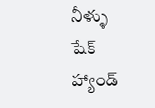నీళ్ళు షేక్ హ్యాండ్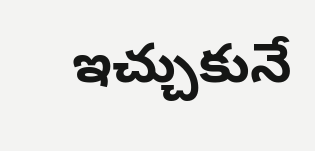ఇచ్చుకునే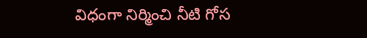విధంగా నిర్మించి నీటి గోస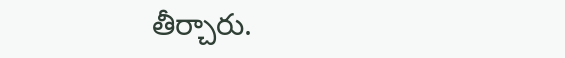తీర్చారు.